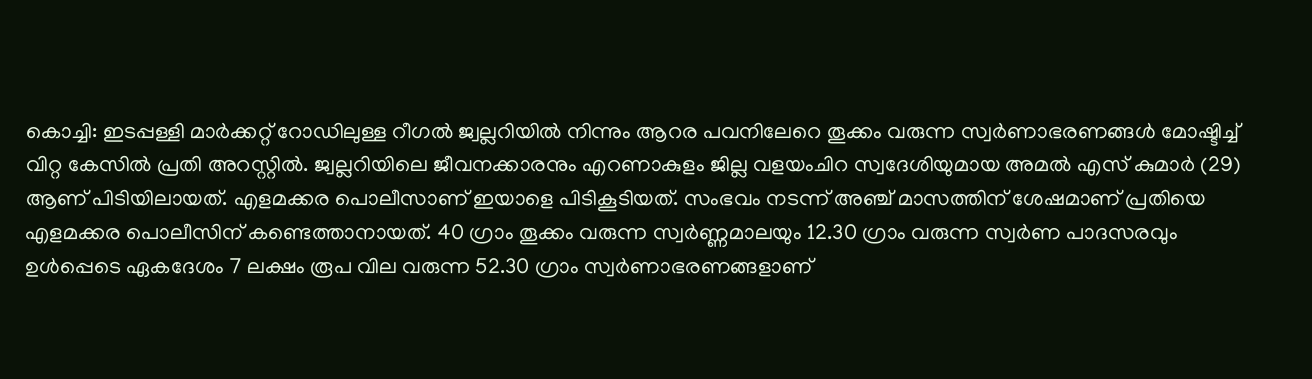കൊച്ചി: ഇടപ്പള്ളി മാർക്കറ്റ് റോഡിലുള്ള റീഗൽ ജ്വല്ലറിയിൽ നിന്നും ആറര പവനിലേറെ തൂക്കം വരുന്ന സ്വർണാഭരണങ്ങൾ മോഷ്ടിച്ച് വിറ്റ കേസിൽ പ്രതി അറസ്റ്റിൽ. ജ്വല്ലറിയിലെ ജീവനക്കാരനും എറണാകുളം ജില്ല വളയംചിറ സ്വദേശിയുമായ അമൽ എസ് കുമാർ (29) ആണ് പിടിയിലായത്. എളമക്കര പൊലീസാണ് ഇയാളെ പിടികൂടിയത്. സംഭവം നടന്ന് അഞ്ച് മാസത്തിന് ശേഷമാണ് പ്രതിയെ എളമക്കര പൊലീസിന് കണ്ടെത്താനായത്. 40 ഗ്രാം തൂക്കം വരുന്ന സ്വർണ്ണമാലയും 12.30 ഗ്രാം വരുന്ന സ്വർണ പാദസരവും ഉൾപ്പെടെ ഏകദേശം 7 ലക്ഷം രൂപ വില വരുന്ന 52.30 ഗ്രാം സ്വർണാഭരണങ്ങളാണ്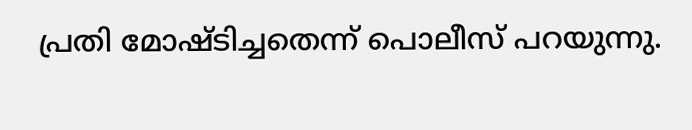പ്രതി മോഷ്ടിച്ചതെന്ന് പൊലീസ് പറയുന്നു.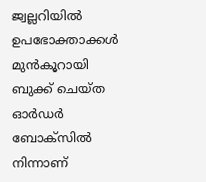ജ്വല്ലറിയിൽ ഉപഭോക്താക്കൾ മുൻകൂറായി ബുക്ക് ചെയ്ത ഓർഡർ ബോക്സിൽ നിന്നാണ്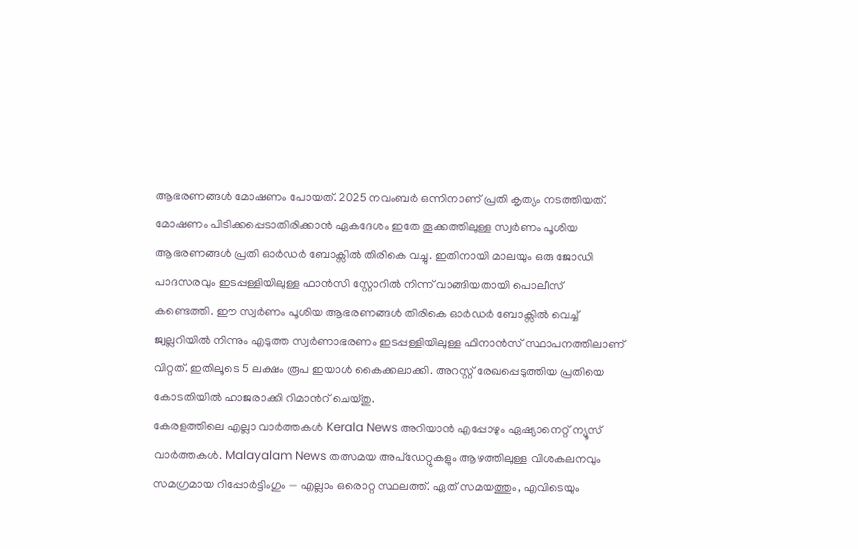ആഭരണങ്ങൾ മോഷണം പോയത്. 2025 നവംബർ ഒന്നിനാണ് പ്രതി കൃത്യം നടത്തിയത്. മോഷണം പിടിക്കപ്പെടാതിരിക്കാൻ ഏകദേശം ഇതേ തൂക്കത്തിലുള്ള സ്വർണം പൂശിയ ആഭരണങ്ങൾ പ്രതി ഓർഡർ ബോക്സിൽ തിരികെ വച്ചു. ഇതിനായി മാലയും ഒരു ജോഡി പാദസരവും ഇടപ്പള്ളിയിലുള്ള ഫാൻസി സ്റ്റോറിൽ നിന്ന് വാങ്ങിയതായി പൊലീസ് കണ്ടെത്തി. ഈ സ്വർണം പൂശിയ ആഭരണങ്ങൾ തിരികെ ഓർഡർ ബോക്സിൽ വെച്ച് ജ്വല്ലറിയിൽ നിന്നും എടുത്ത സ്വർണാഭരണം ഇടപ്പള്ളിയിലുള്ള ഫിനാൻസ് സ്ഥാപനത്തിലാണ് വിറ്റത്. ഇതിലൂടെ 5 ലക്ഷം രൂപ ഇയാൾ കൈക്കലാക്കി. അറസ്റ്റ് രേഖപ്പെടുത്തിയ പ്രതിയെ കോടതിയിൽ ഹാജരാക്കി റിമാൻറ് ചെയ്തു.
കേരളത്തിലെ എല്ലാ വാർത്തകൾ Kerala News അറിയാൻ എപ്പോഴും ഏഷ്യാനെറ്റ് ന്യൂസ് വാർത്തകൾ. Malayalam News തത്സമയ അപ്ഡേറ്റുകളും ആഴത്തിലുള്ള വിശകലനവും സമഗ്രമായ റിപ്പോർട്ടിംഗും — എല്ലാം ഒരൊറ്റ സ്ഥലത്ത്. ഏത് സമയത്തും, എവിടെയും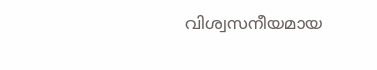വിശ്വസനീയമായ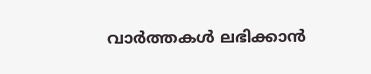വാർത്തകൾ ലഭിക്കാൻ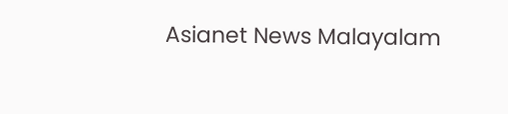Asianet News Malayalam